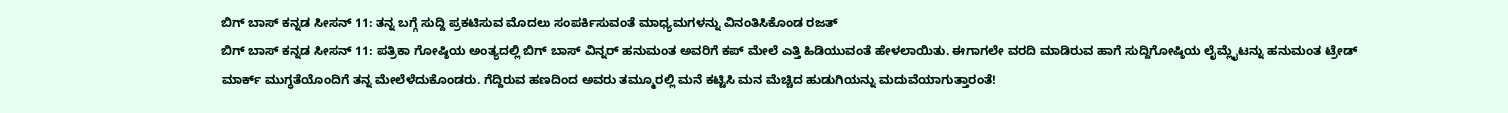ಬಿಗ್ ಬಾಸ್ ಕನ್ನಡ ಸೀಸನ್ 11: ತನ್ನ ಬಗ್ಗೆ ಸುದ್ದಿ ಪ್ರಕಟಿಸುವ ಮೊದಲು ಸಂಪರ್ಕಿಸುವಂತೆ ಮಾಧ್ಯಮಗಳನ್ನು ವಿನಂತಿಸಿಕೊಂಡ ರಜತ್
ಬಿಗ್ ಬಾಸ್ ಕನ್ನಡ ಸೀಸನ್ 11: ಪತ್ರಿಕಾ ಗೋಷ್ಠಿಯ ಅಂತ್ಯದಲ್ಲಿ ಬಿಗ್ ಬಾಸ್ ವಿನ್ನರ್ ಹನುಮಂತ ಅವರಿಗೆ ಕಪ್ ಮೇಲೆ ಎತ್ತಿ ಹಿಡಿಯುವಂತೆ ಹೇಳಲಾಯಿತು. ಈಗಾಗಲೇ ವರದಿ ಮಾಡಿರುವ ಹಾಗೆ ಸುದ್ದಿಗೋಷ್ಠಿಯ ಲೈಮ್ಲೈಟನ್ನು ಹನುಮಂತ ಟ್ರೇಡ್ ಮಾರ್ಕ್ ಮುಗ್ಧತೆಯೊಂದಿಗೆ ತನ್ನ ಮೇಲೆಳೆದುಕೊಂಡರು. ಗೆದ್ದಿರುವ ಹಣದಿಂದ ಅವರು ತಮ್ಮೂರಲ್ಲಿ ಮನೆ ಕಟ್ಟಿಸಿ ಮನ ಮೆಚ್ಚಿದ ಹುಡುಗಿಯನ್ನು ಮದುವೆಯಾಗುತ್ತಾರಂತೆ!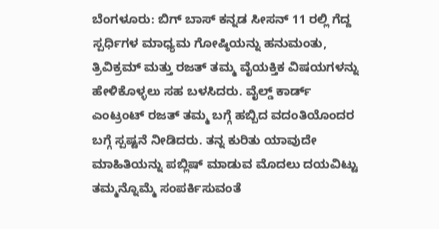ಬೆಂಗಳೂರು: ಬಿಗ್ ಬಾಸ್ ಕನ್ನಡ ಸೀಸನ್ 11 ರಲ್ಲಿ ಗೆದ್ದ ಸ್ಪರ್ಧಿಗಳ ಮಾಧ್ಯಮ ಗೋಷ್ಠಿಯನ್ನು ಹನುಮಂತು, ತ್ರಿವಿಕ್ರಮ್ ಮತ್ತು ರಜತ್ ತಮ್ಮ ವೈಯಕ್ತಿಕ ವಿಷಯಗಳನ್ನು ಹೇಳಿಕೊಳ್ಳಲು ಸಹ ಬಳಸಿದರು. ವೈಲ್ಡ್ ಕಾರ್ಡ್ ಎಂಟ್ರಂಟ್ ರಜತ್ ತಮ್ಮ ಬಗ್ಗೆ ಹಬ್ಬಿದ ವದಂತಿಯೊಂದರ ಬಗ್ಗೆ ಸ್ಪಷ್ಟನೆ ನೀಡಿದರು. ತನ್ನ ಕುರಿತು ಯಾವುದೇ ಮಾಹಿತಿಯನ್ನು ಪಬ್ಲಿಷ್ ಮಾಡುವ ಮೊದಲು ದಯವಿಟ್ಟು ತಮ್ಮನ್ನೊಮ್ಮೆ ಸಂಪರ್ಕಿಸುವಂತೆ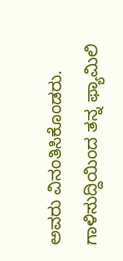ಅವರು ವಿನಂತಿಸಿಕೊಂಡರು. ಗಾಳಿಸುದ್ದಿಯಿಂದ ತನ್ನ ಫ್ಯಾಮಿಲಿ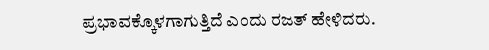ಪ್ರಭಾವಕ್ಕೊಳಗಾಗುತ್ತಿದೆ ಎಂದು ರಜತ್ ಹೇಳಿದರು.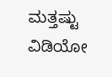ಮತ್ತಷ್ಟು ವಿಡಿಯೋ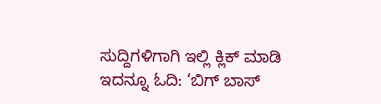ಸುದ್ದಿಗಳಿಗಾಗಿ ಇಲ್ಲಿ ಕ್ಲಿಕ್ ಮಾಡಿ
ಇದನ್ನೂ ಓದಿ: ‘ಬಿಗ್ ಬಾಸ್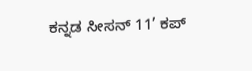ಕನ್ನಡ ಸೀಸನ್ 11’ ಕಪ್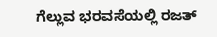ಗೆಲ್ಲುವ ಭರವಸೆಯಲ್ಲಿ ರಜತ್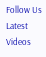Follow Us
Latest Videos